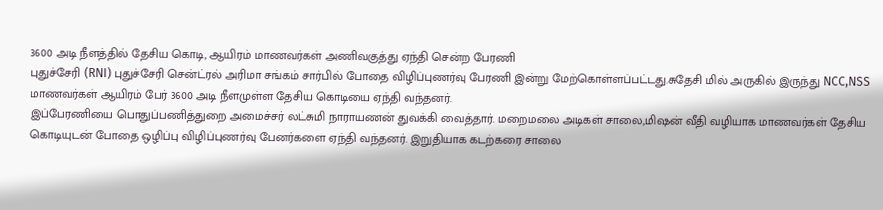3600 அடி நீளத்தில் தேசிய கொடி, ஆயிரம் மாணவர்கள் அணிவகுத்து ஏந்தி சென்ற பேரணி
புதுச்சேரி (RNI) புதுச்சேரி சென்ட்ரல் அரிமா சங்கம் சார்பில் போதை விழிப்புணர்வு பேரணி இன்று மேற்கொள்ளப்பட்டது.சுதேசி மில் அருகில் இருந்து NCC,NSS மாணவர்கள் ஆயிரம் பேர் 3600 அடி நீளமுள்ள தேசிய கொடியை ஏந்தி வந்தனர்.
இப்பேரணியை பொதுப்பணித்துறை அமைச்சர் லட்சுமி நாராயணன் துவக்கி வைத்தார். மறைமலை அடிகள் சாலை,மிஷன் வீதி வழியாக மாணவர்கள் தேசிய கொடியுடன் போதை ஒழிப்பு விழிப்புணர்வு பேனர்களை ஏந்தி வந்தனர். இறுதியாக கடற்கரை சாலை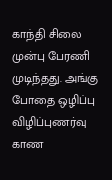காந்தி சிலை முன்பு பேரணி முடிந்தது. அங்கு போதை ஒழிப்பு விழிப்புணர்வு காண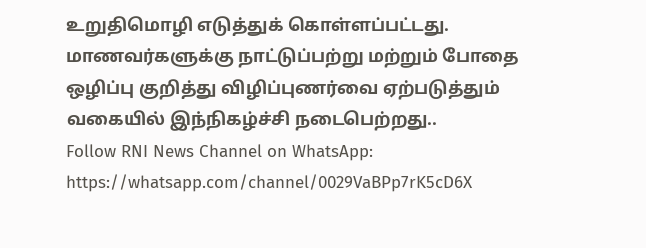உறுதிமொழி எடுத்துக் கொள்ளப்பட்டது. மாணவர்களுக்கு நாட்டுப்பற்று மற்றும் போதை ஒழிப்பு குறித்து விழிப்புணர்வை ஏற்படுத்தும் வகையில் இந்நிகழ்ச்சி நடைபெற்றது..
Follow RNI News Channel on WhatsApp: https://whatsapp.com/channel/0029VaBPp7rK5cD6X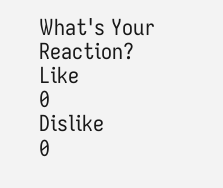What's Your Reaction?
Like
0
Dislike
0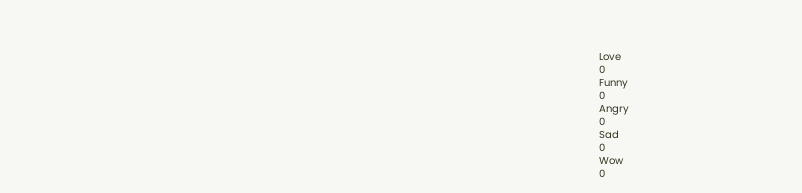Love
0
Funny
0
Angry
0
Sad
0
Wow
0